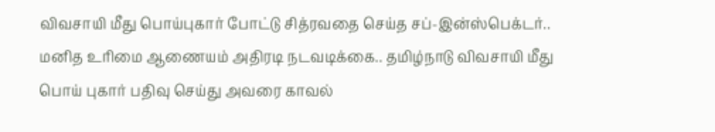விவசாயி மீது பொய்புகார் போட்டு சித்ரவதை செய்த சப்-இன்ஸ்பெக்டர்.. மனித உரிமை ஆணையம் அதிரடி நடவடிக்கை.. தமிழ்நாடு விவசாயி மீது பொய் புகார் பதிவு செய்து அவரை காவல்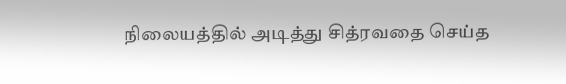நிலையத்தில் அடித்து சித்ரவதை செய்த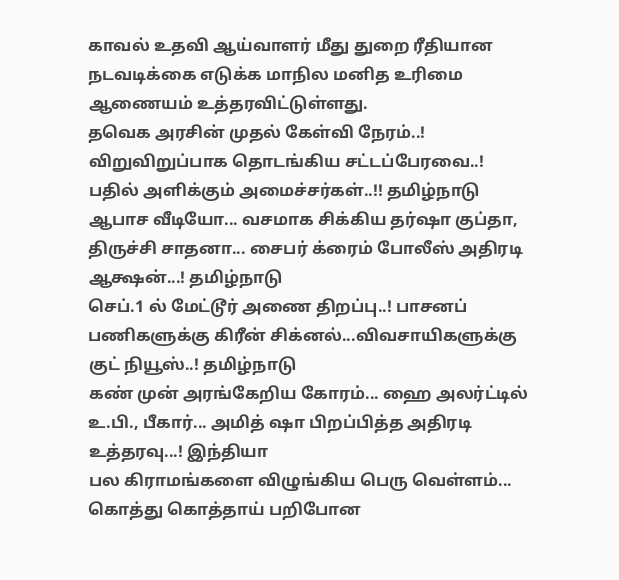காவல் உதவி ஆய்வாளர் மீது துறை ரீதியான நடவடிக்கை எடுக்க மாநில மனித உரிமை ஆணையம் உத்தரவிட்டுள்ளது.
தவெக அரசின் முதல் கேள்வி நேரம்..! விறுவிறுப்பாக தொடங்கிய சட்டப்பேரவை..! பதில் அளிக்கும் அமைச்சர்கள்..!! தமிழ்நாடு
ஆபாச வீடியோ... வசமாக சிக்கிய தர்ஷா குப்தா, திருச்சி சாதனா... சைபர் க்ரைம் போலீஸ் அதிரடி ஆக்ஷன்...! தமிழ்நாடு
செப்.1 ல் மேட்டூர் அணை திறப்பு..! பாசனப் பணிகளுக்கு கிரீன் சிக்னல்...விவசாயிகளுக்கு குட் நியூஸ்..! தமிழ்நாடு
கண் முன் அரங்கேறிய கோரம்... ஹை அலர்ட்டில் உ.பி., பீகார்... அமித் ஷா பிறப்பித்த அதிரடி உத்தரவு...! இந்தியா
பல கிராமங்களை விழுங்கிய பெரு வெள்ளம்... கொத்து கொத்தாய் பறிபோன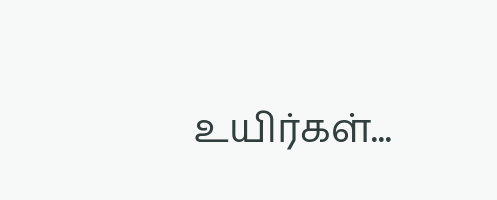உயிர்கள்...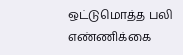ஒட்டுமொத்த பலி எண்ணிக்கை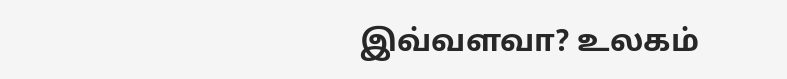இவ்வளவா? உலகம்